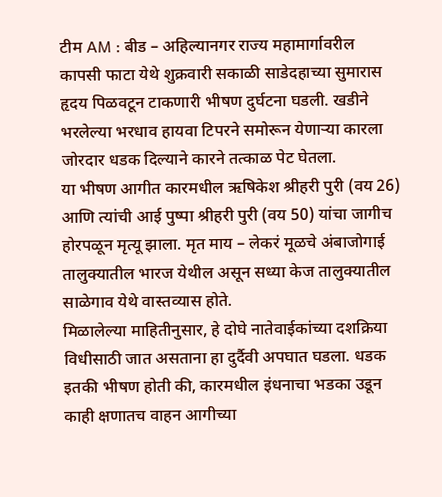टीम AM : बीड – अहिल्यानगर राज्य महामार्गावरील कापसी फाटा येथे शुक्रवारी सकाळी साडेदहाच्या सुमारास हृदय पिळवटून टाकणारी भीषण दुर्घटना घडली. खडीने भरलेल्या भरधाव हायवा टिपरने समोरून येणाऱ्या कारला जोरदार धडक दिल्याने कारने तत्काळ पेट घेतला.
या भीषण आगीत कारमधील ऋषिकेश श्रीहरी पुरी (वय 26) आणि त्यांची आई पुष्पा श्रीहरी पुरी (वय 50) यांचा जागीच होरपळून मृत्यू झाला. मृत माय – लेकरं मूळचे अंबाजोगाई तालुक्यातील भारज येथील असून सध्या केज तालुक्यातील साळेगाव येथे वास्तव्यास होते.
मिळालेल्या माहितीनुसार, हे दोघे नातेवाईकांच्या दशक्रिया विधीसाठी जात असताना हा दुर्दैवी अपघात घडला. धडक इतकी भीषण होती की, कारमधील इंधनाचा भडका उडून काही क्षणातच वाहन आगीच्या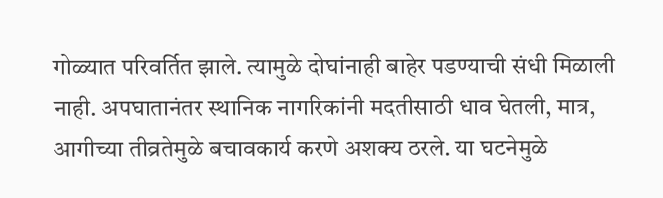गोळ्यात परिवर्तित झाले. त्यामुळे दोघांनाही बाहेर पडण्याची संधी मिळाली नाही. अपघातानंतर स्थानिक नागरिकांनी मदतीसाठी धाव घेतली, मात्र, आगीच्या तीव्रतेमुळे बचावकार्य करणे अशक्य ठरले. या घटनेमुळे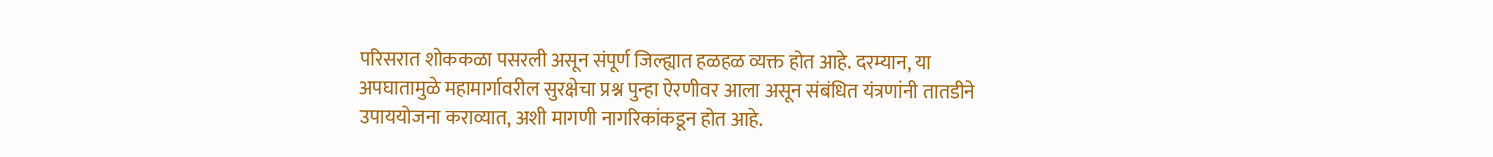परिसरात शोककळा पसरली असून संपूर्ण जिल्ह्यात हळहळ व्यक्त होत आहे. दरम्यान, या अपघातामुळे महामार्गावरील सुरक्षेचा प्रश्न पुन्हा ऐरणीवर आला असून संबंधित यंत्रणांनी तातडीने उपाययोजना कराव्यात, अशी मागणी नागरिकांकडून होत आहे.